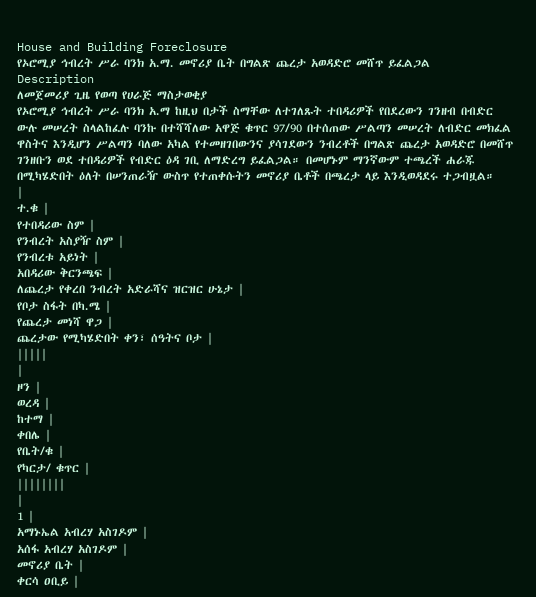House and Building Foreclosure
የኦሮሚያ ኅብረት ሥራ ባንክ አ.ማ. መኖሪያ ቤት በግልጽ ጨረታ አወዳድሮ መሸጥ ይፈልጋል
Description
ለመጀመሪያ ጊዜ የወጣ የሀራጅ ማስታወቂያ
የኦሮሚያ ኅብረት ሥራ ባንክ አ.ማ ከዚህ በታች ስማቸው ለተገለጹት ተበዳሪዎች የበደረውን ገንዘብ በብድር ውሉ መሠረት ስላልከፈሉ ባንኩ በተሻሻለው አዋጅ ቁጥር 97/90 በተሰጠው ሥልጣን መሠረት ለብድር መክፈል ዋስትና እንዲሆን ሥልጣን ባለው አካል የተመዘገበውንና ያሳገደውን ንብረቶች በግልጽ ጨረታ አወዳድሮ በመሸጥ ገንዘቡን ወደ ተበዳሪዎች የብድር ዕዳ ገቢ ለማድረግ ይፈልጋል። በመሆኑም ማንኛውም ተጫረች ሐራጁ በሚካሄድበት ዕለት በሠንጠራዥ ውስጥ የተጠቀሱትን መኖሪያ ቤቶች በጫረታ ላይ እንዲወዳደሩ ተጋብዟል።
|
ተ.ቁ |
የተበዳሪው ስም |
የንብረት አስያዥ ስም |
የንብረቱ አይነት |
አበዳሪው ቅርንጫፍ |
ለጨረታ የቀረበ ንብረት አድራሻና ዝርዝር ሁኔታ |
የቦታ ስፋት በካ.ሜ |
የጨረታ መነሻ ዋጋ |
ጨረታው የሚካሄድበት ቀን፣ ሰዓትና ቦታ |
|||||
|
ዞን |
ወረዳ |
ከተማ |
ቀበሌ |
የቤት/ቁ |
የካርታ/ ቁጥር |
||||||||
|
1 |
አማኑኤል አብረሃ አስገዶም |
አሰፋ አብረሃ አስገዶም |
መኖሪያ ቤት |
ቀርሳ ዐቢይ |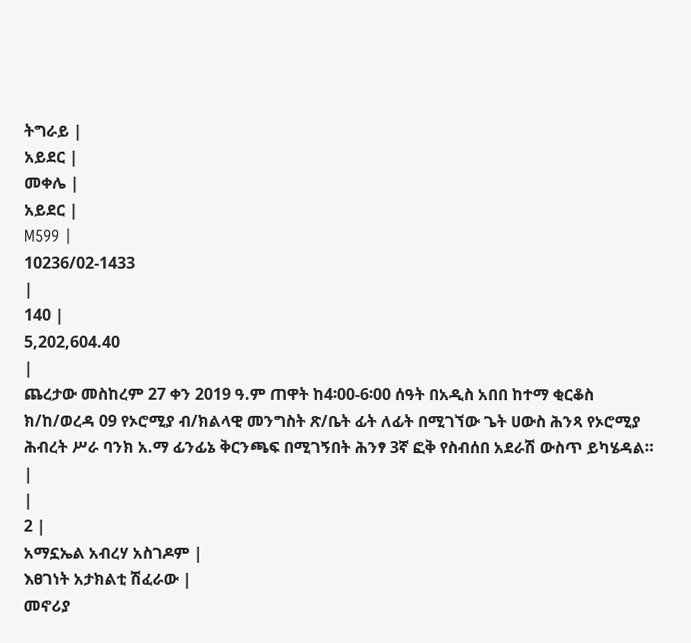ትግራይ |
አይደር |
መቀሌ |
አይደር |
M599 |
10236/02-1433
|
140 |
5,202,604.40
|
ጨረታው መስከረም 27 ቀን 2019 ዓ.ም ጠዋት ከ4፡00-6፡00 ሰዓት በአዲስ አበበ ከተማ ቂርቆስ ክ/ከ/ወረዳ 09 የኦሮሚያ ብ/ክልላዊ መንግስት ጽ/ቤት ፊት ለፊት በሚገኘው ጌት ሀውስ ሕንጻ የኦሮሚያ ሕብረት ሥራ ባንክ አ.ማ ፊንፊኔ ቅርንጫፍ በሚገኝበት ሕንፃ 3ኛ ፎቅ የስብሰበ አደራሽ ውስጥ ይካሄዳል። |
|
2 |
አማኗኤል አብረሃ አስገዶም |
እፀገነት አታክልቲ ሽፈራው |
መኖሪያ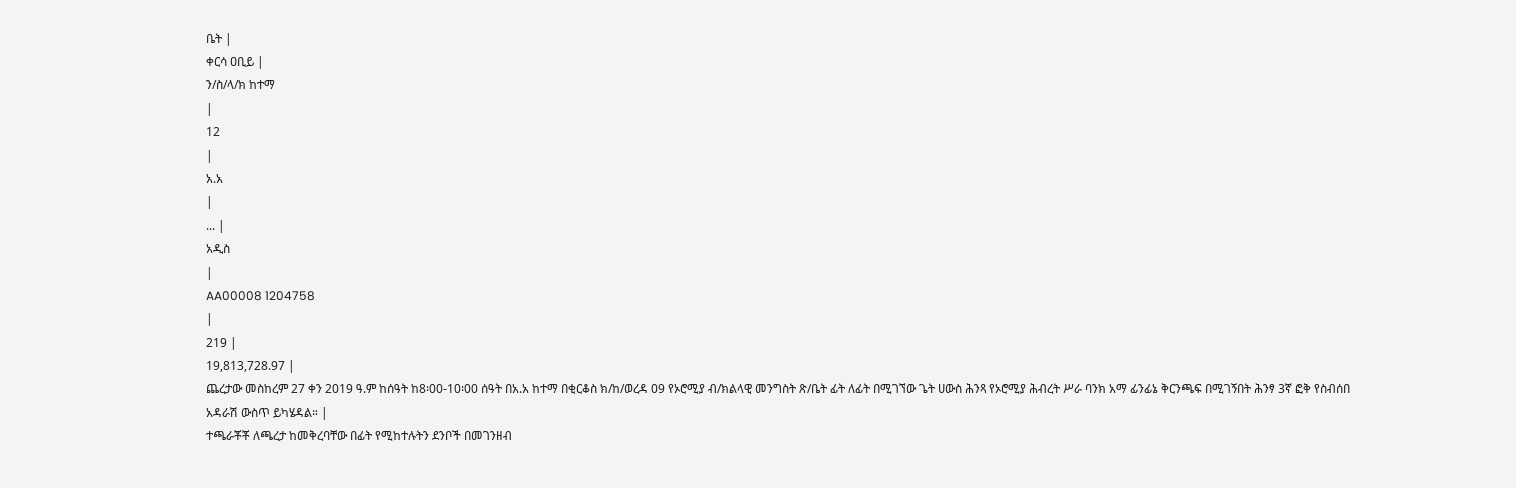ቤት |
ቀርሳ ዐቢይ |
ን/ስ/ላ/ክ ከተማ
|
12
|
አ.አ
|
... |
አዲስ
|
AA00008 1204758
|
219 |
19,813,728.97 |
ጨረታው መስከረም 27 ቀን 2019 ዓ.ም ከሰዓት ከ8፡00-10፡00 ሰዓት በአ.አ ከተማ በቂርቆስ ክ/ከ/ወረዳ 09 የኦሮሚያ ብ/ክልላዊ መንግስት ጽ/ቤት ፊት ለፊት በሚገኘው ጌት ሀውስ ሕንጻ የኦሮሚያ ሕብረት ሥራ ባንክ አማ ፊንፊኔ ቅርንጫፍ በሚገኝበት ሕንፃ 3ኛ ፎቅ የስብሰበ አዳራሽ ውስጥ ይካሄዳል። |
ተጫራቾቾ ለጫረታ ከመቅረባቸው በፊት የሚከተሉትን ደንቦች በመገንዘብ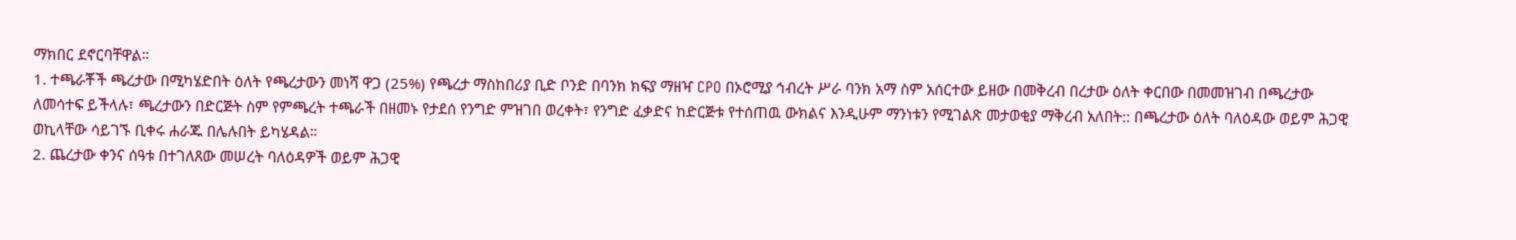ማክበር ደኖርባቸዋል።
1. ተጫራቾች ጫረታው በሚካሄድበት ዕለት የጫረታውን መነሻ ዋጋ (25%) የጫረታ ማስከበሪያ ቢድ ቦንድ በባንክ ክፍያ ማዘዣ CPO በኦሮሚያ ኅብረት ሥራ ባንክ አማ ስም አሰርተው ይዘው በመቅረብ በረታው ዕለት ቀርበው በመመዝገብ በጫረታው ለመሳተፍ ይችላሉ፣ ጫረታውን በድርጅት ስም የምጫረት ተጫራች በዘመኑ የታደሰ የንግድ ምዝገበ ወረቀት፣ የንግድ ፈቃድና ከድርጅቱ የተሰጠዉ ውክልና እንዲሁም ማንነቱን የሚገልጽ መታወቂያ ማቅረብ አለበት:: በጫረታው ዕለት ባለዕዳው ወይም ሕጋዊ ወኪላቸው ሳይገኙ ቢቀሩ ሐራጁ በሌሉበት ይካሄዳል።
2. ጨረታው ቀንና ሰዓቱ በተገለጸው መሠረት ባለዕዳዎች ወይም ሕጋዊ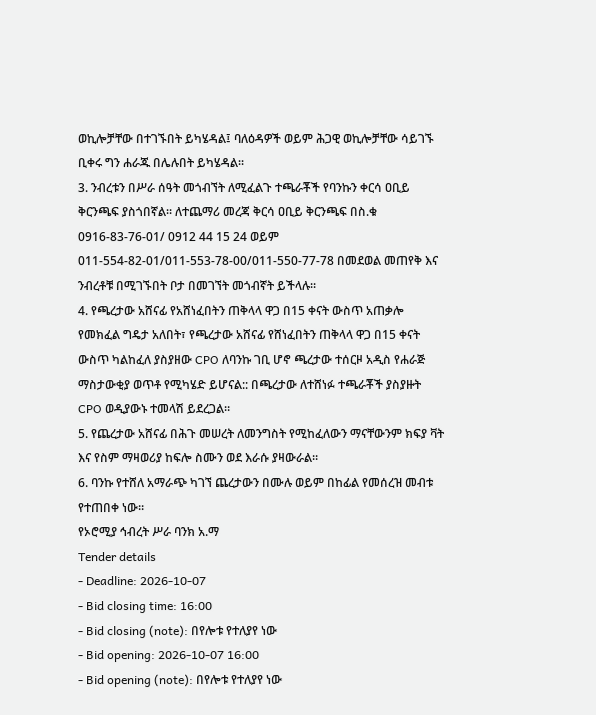ወኪሎቻቸው በተገኙበት ይካሄዳል፤ ባለዕዳዎች ወይም ሕጋዊ ወኪሎቻቸው ሳይገኙ ቢቀሩ ግን ሐራጁ በሌሉበት ይካሄዳል።
3. ንብረቱን በሥራ ሰዓት መጎብኘት ለሚፈልጉ ተጫራቾች የባንኩን ቀርሳ ዐቢይ ቅርንጫፍ ያስጎበኛል። ለተጨማሪ መረጃ ቅርሳ ዐቢይ ቅርንጫፍ በስ.ቁ 0916-83-76-01/ 0912 44 15 24 ወይም 011-554-82-01/011-553-78-00/011-550-77-78 በመደወል መጠየቅ እና ንብረቶቹ በሚገኙበት ቦታ በመገኘት መጎብኛት ይችላሉ።
4. የጫረታው አሸናፊ የአሸነፈበትን ጠቅላላ ዋጋ በ15 ቀናት ውስጥ አጠቃሎ የመክፈል ግዴታ አለበት፣ የጫረታው አሸናፊ የሸነፈበትን ጠቅላላ ዋጋ በ15 ቀናት ውስጥ ካልከፈለ ያስያዘው CPO ለባንኩ ገቢ ሆኖ ጫረታው ተሰርዞ አዲስ የሐራጅ ማስታውቂያ ወጥቶ የሚካሄድ ይሆናል:: በጫረታው ለተሸነፉ ተጫራቾች ያስያዙት CPO ወዲያውኑ ተመላሽ ይደረጋል።
5. የጨረታው አሸናፊ በሕጉ መሠረት ለመንግስት የሚከፈለውን ማናቸውንም ክፍያ ቫት እና የስም ማዛወሪያ ከፍሎ ስሙን ወደ እራሱ ያዛውራል።
6. ባንኩ የተሸለ አማራጭ ካገኘ ጨረታውን በሙሉ ወይም በከፊል የመሰረዝ መብቱ የተጠበቀ ነው።
የኦሮሚያ ኅብረት ሥራ ባንክ አ.ማ
Tender details
- Deadline: 2026-10-07
- Bid closing time: 16:00
- Bid closing (note): በየሎቱ የተለያየ ነው
- Bid opening: 2026-10-07 16:00
- Bid opening (note): በየሎቱ የተለያየ ነው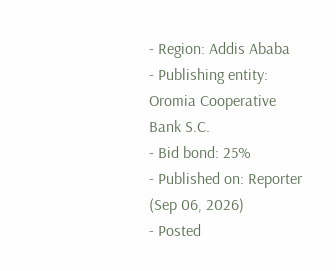- Region: Addis Ababa
- Publishing entity: Oromia Cooperative Bank S.C.
- Bid bond: 25%
- Published on: Reporter (Sep 06, 2026)
- Posted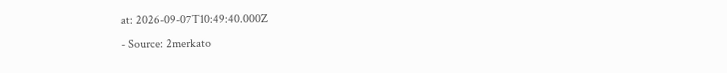at: 2026-09-07T10:49:40.000Z
- Source: 2merkato